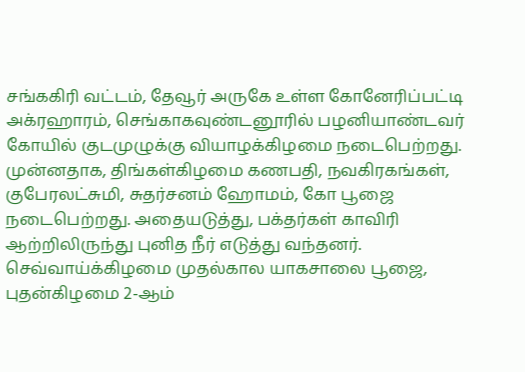சங்ககிரி வட்டம், தேவூர் அருகே உள்ள கோனேரிப்பட்டி அக்ரஹாரம், செங்காகவுண்டனூரில் பழனியாண்டவர் கோயில் குடமுழுக்கு வியாழக்கிழமை நடைபெற்றது.
முன்னதாக, திங்கள்கிழமை கணபதி, நவகிரகங்கள், குபேரலட்சுமி, சுதர்சனம் ஹோமம், கோ பூஜை நடைபெற்றது. அதையடுத்து, பக்தர்கள் காவிரி ஆற்றிலிருந்து புனித நீர் எடுத்து வந்தனர். செவ்வாய்க்கிழமை முதல்கால யாகசாலை பூஜை, புதன்கிழமை 2-ஆம்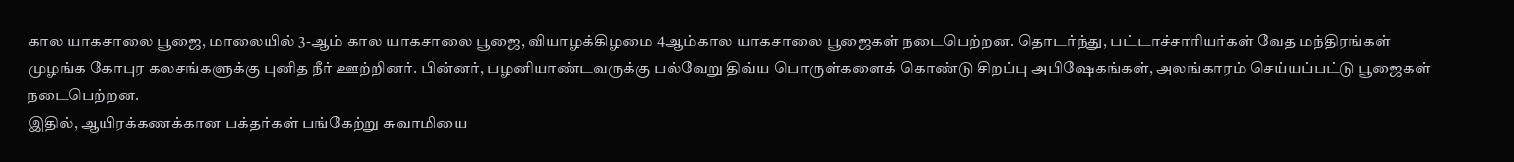கால யாகசாலை பூஜை, மாலையில் 3-ஆம் கால யாகசாலை பூஜை, வியாழக்கிழமை 4ஆம்கால யாகசாலை பூஜைகள் நடைபெற்றன. தொடர்ந்து, பட்டாச்சாரியர்கள் வேத மந்திரங்கள் முழங்க கோபுர கலசங்களுக்கு புனித நீர் ஊற்றினர். பின்னர், பழனியாண்டவருக்கு பல்வேறு திவ்ய பொருள்களைக் கொண்டு சிறப்பு அபிஷேகங்கள், அலங்காரம் செய்யப்பட்டு பூஜைகள் நடைபெற்றன.
இதில், ஆயிரக்கணக்கான பக்தர்கள் பங்கேற்று சுவாமியை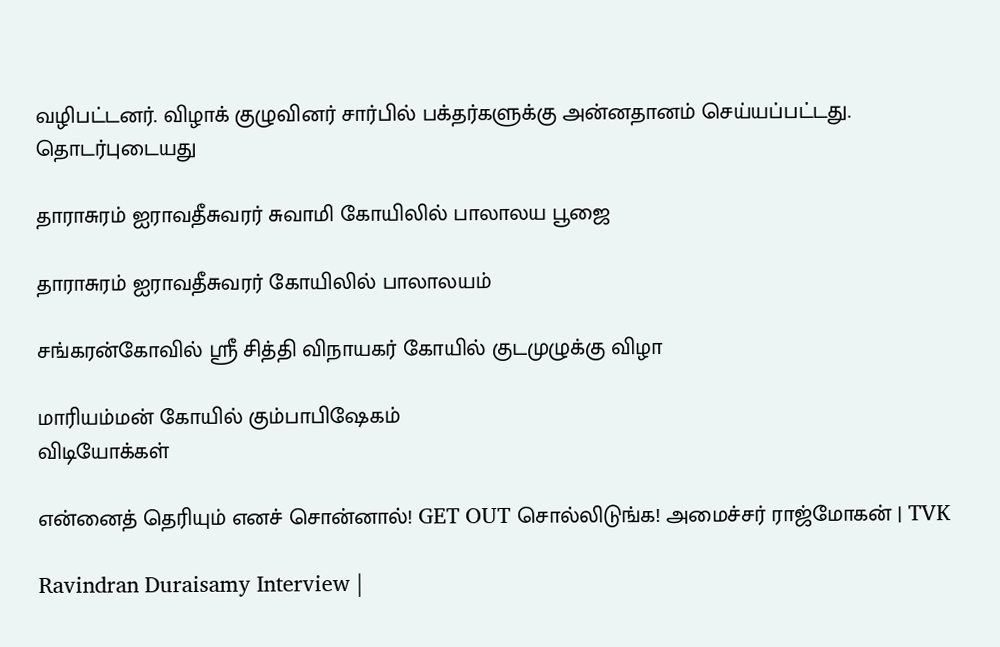வழிபட்டனர். விழாக் குழுவினர் சார்பில் பக்தர்களுக்கு அன்னதானம் செய்யப்பட்டது.
தொடர்புடையது

தாராசுரம் ஐராவதீசுவரர் சுவாமி கோயிலில் பாலாலய பூஜை

தாராசுரம் ஐராவதீசுவரர் கோயிலில் பாலாலயம்

சங்கரன்கோவில் ஸ்ரீ சித்தி விநாயகர் கோயில் குடமுழுக்கு விழா

மாரியம்மன் கோயில் கும்பாபிஷேகம்
விடியோக்கள்

என்னைத் தெரியும் எனச் சொன்னால்! GET OUT சொல்லிடுங்க! அமைச்சர் ராஜ்மோகன் | TVK

Ravindran Duraisamy Interview |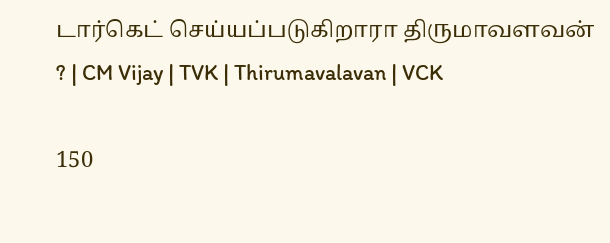டார்கெட் செய்யப்படுகிறாரா திருமாவளவன் ? | CM Vijay | TVK | Thirumavalavan | VCK

150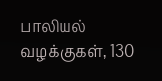பாலியல் வழக்குகள், 130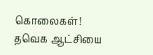கொலைகள்! தவெக ஆட்சியை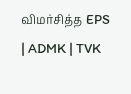விமர்சித்த EPS | ADMK | TVK